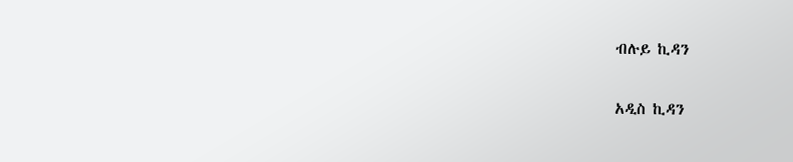ብሉይ ኪዳን

አዲስ ኪዳን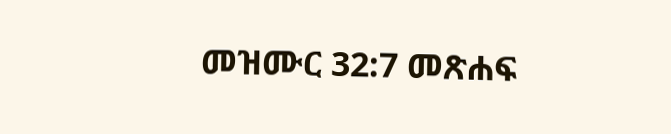መዝሙር 32:7 መጽሐፍ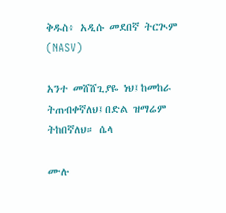ቅዱስ፥ አዲሱ መደበኛ ትርጒም (NASV)

አንተ መሸሸጊያዬ ነህ፤ከመከራ ትጠብቀኛለህ፤በድል ዝማሬም ትከበኛለህ። ሴላ

ሙሉ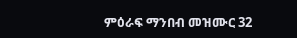ምዕራፍ ማንበብ መዝሙር 32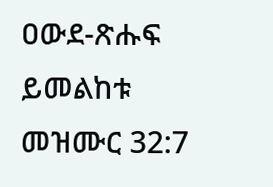ዐውደ-ጽሑፍ ይመልከቱ መዝሙር 32:7